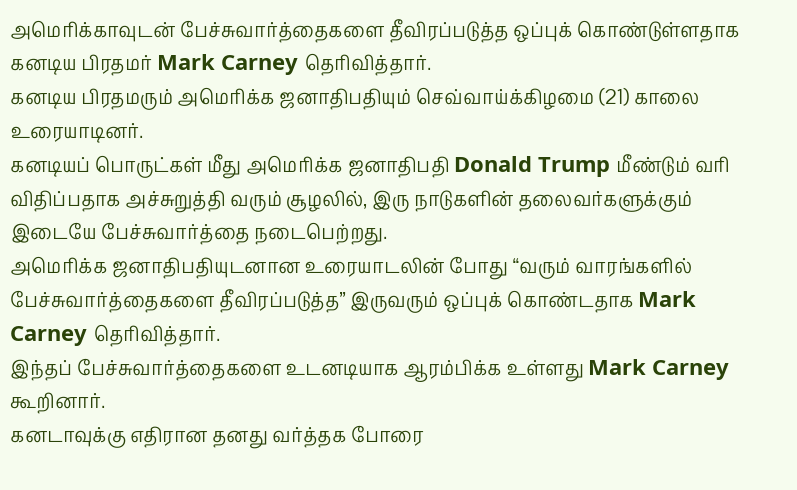அமெரிக்காவுடன் பேச்சுவார்த்தைகளை தீவிரப்படுத்த ஒப்புக் கொண்டுள்ளதாக கனடிய பிரதமர் Mark Carney தெரிவித்தார்.
கனடிய பிரதமரும் அமெரிக்க ஜனாதிபதியும் செவ்வாய்க்கிழமை (21) காலை உரையாடினர்.
கனடியப் பொருட்கள் மீது அமெரிக்க ஜனாதிபதி Donald Trump மீண்டும் வரி விதிப்பதாக அச்சுறுத்தி வரும் சூழலில், இரு நாடுகளின் தலைவர்களுக்கும் இடையே பேச்சுவார்த்தை நடைபெற்றது.
அமெரிக்க ஜனாதிபதியுடனான உரையாடலின் போது “வரும் வாரங்களில் பேச்சுவார்த்தைகளை தீவிரப்படுத்த” இருவரும் ஒப்புக் கொண்டதாக Mark Carney தெரிவித்தார்.
இந்தப் பேச்சுவார்த்தைகளை உடனடியாக ஆரம்பிக்க உள்ளது Mark Carney கூறினார்.
கனடாவுக்கு எதிரான தனது வர்த்தக போரை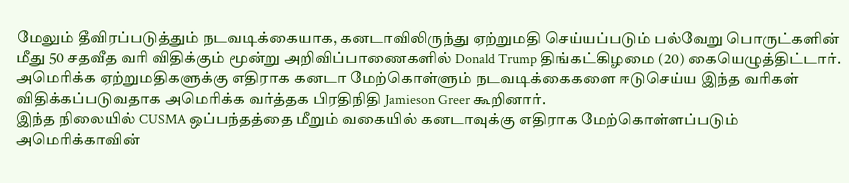மேலும் தீவிரப்படுத்தும் நடவடிக்கையாக, கனடாவிலிருந்து ஏற்றுமதி செய்யப்படும் பல்வேறு பொருட்களின் மீது 50 சதவீத வரி விதிக்கும் மூன்று அறிவிப்பாணைகளில் Donald Trump திங்கட்கிழமை (20) கையெழுத்திட்டார்.
அமெரிக்க ஏற்றுமதிகளுக்கு எதிராக கனடா மேற்கொள்ளும் நடவடிக்கைகளை ஈடுசெய்ய இந்த வரிகள் விதிக்கப்படுவதாக அமெரிக்க வர்த்தக பிரதிநிதி Jamieson Greer கூறினார்.
இந்த நிலையில் CUSMA ஒப்பந்தத்தை மீறும் வகையில் கனடாவுக்கு எதிராக மேற்கொள்ளப்படும் அமெரிக்காவின்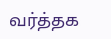வர்த்தக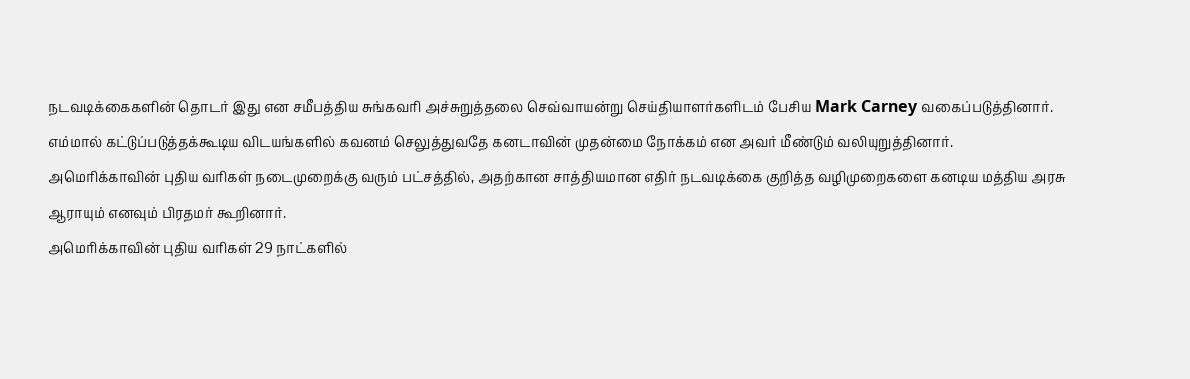நடவடிக்கைகளின் தொடர் இது என சமீபத்திய சுங்கவரி அச்சுறுத்தலை செவ்வாயன்று செய்தியாளர்களிடம் பேசிய Mark Carney வகைப்படுத்தினார்.
எம்மால் கட்டுப்படுத்தக்கூடிய விடயங்களில் கவனம் செலுத்துவதே கனடாவின் முதன்மை நோக்கம் என அவர் மீண்டும் வலியுறுத்தினார்.
அமெரிக்காவின் புதிய வரிகள் நடைமுறைக்கு வரும் பட்சத்தில், அதற்கான சாத்தியமான எதிர் நடவடிக்கை குறித்த வழிமுறைகளை கனடிய மத்திய அரசு ஆராயும் எனவும் பிரதமர் கூறினார்.
அமெரிக்காவின் புதிய வரிகள் 29 நாட்களில்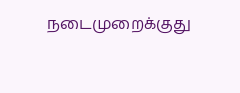நடைமுறைக்குது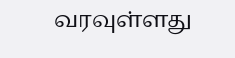வரவுள்ளது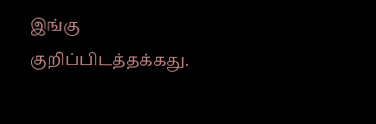இங்கு குறிப்பிடத்தக்கது.